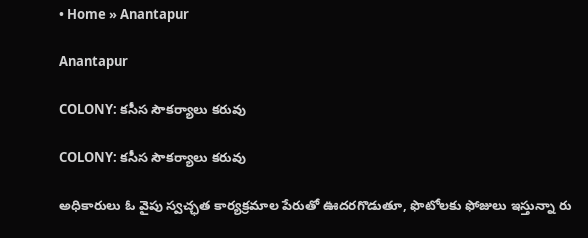• Home » Anantapur

Anantapur

COLONY: కసీస సౌకర్యాలు కరువు

COLONY: కసీస సౌకర్యాలు కరువు

అధికారులు ఓ వైపు స్వచ్ఛత కార్యక్రమాల పేరుతో ఊదరగొడుతూ, ఫొటోలకు ఫోజులు ఇస్తున్నా రు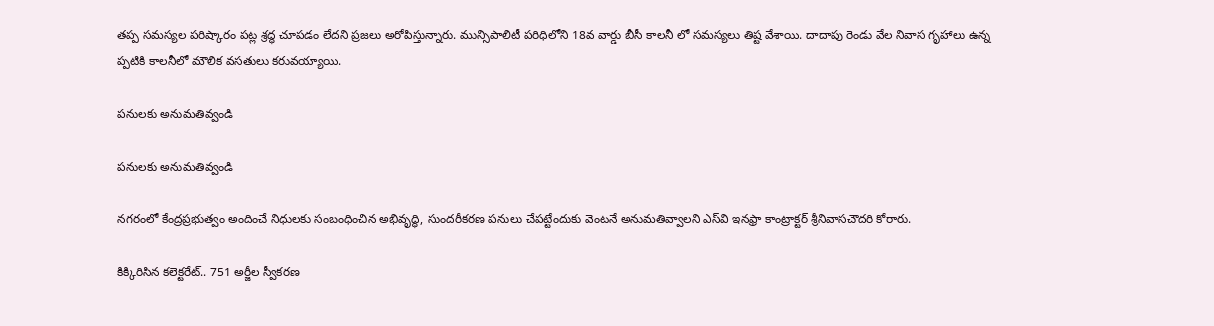తప్ప సమస్యల పరిష్కారం పట్ల శ్రద్ధ చూపడం లేదని ప్రజలు అరోపిస్తున్నారు. మున్సిపాలిటీ పరిధిలోని 18వ వార్డు బీసీ కాలనీ లో సమస్యలు తిష్ట వేశాయి. దాదాపు రెండు వేల నివాస గృహాలు ఉన్న ప్పటికి కాలనీలో మౌలిక వసతులు కరువయ్యాయి.

పనులకు అనుమతివ్వండి

పనులకు అనుమతివ్వండి

నగరంలో కేంద్రప్రభుత్వం అందించే నిధులకు సంబంధించిన అభివృద్ధి, సుందరీకరణ పనులు చేపట్టేందుకు వెంటనే అనుమతివ్వాలని ఎస్‌వి ఇనఫ్రా కాంట్రాక్టర్‌ శ్రీనివాసచౌదరి కోరారు.

కిక్కిరిసిన కలెక్టరేట్‌.. 751 అర్జీల స్వీకరణ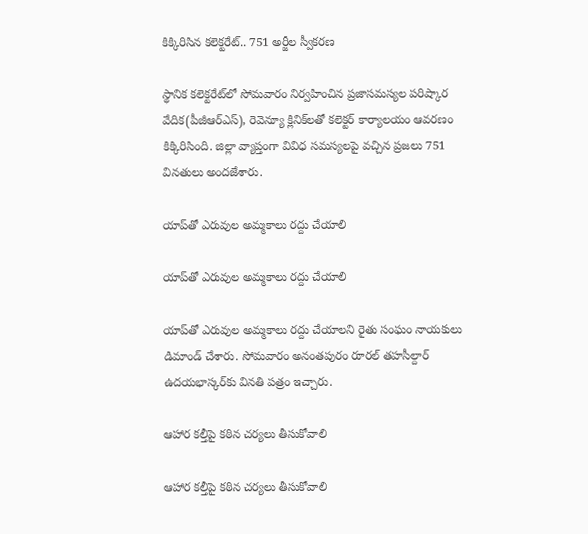కిక్కిరిసిన కలెక్టరేట్‌.. 751 అర్జీల స్వీకరణ

స్థానిక కలెక్టరేట్‌లో సోమవారం నిర్వహించిన ప్రజాసమస్యల పరిష్కార వేదిక(పీజీఆర్‌ఎస్‌), రెవెన్యూ క్లినిక్‌లతో కలెక్టర్‌ కార్యాలయం ఆవరణం కిక్కిరిసింది. జిల్లా వ్యాప్తంగా వివిధ సమస్యలపై వచ్చిన ప్రజలు 751 వినతులు అందజేశారు.

యాప్‌తో ఎరువుల అమ్మకాలు రద్దు చేయాలి

యాప్‌తో ఎరువుల అమ్మకాలు రద్దు చేయాలి

యాప్‌తో ఎరువుల అమ్మకాలు రద్దు చేయాలని రైతు సంఘం నాయకులు డిమాండ్‌ చేశారు. సోమవారం అనంతపురం రూరల్‌ తహసీల్దార్‌ ఉదయభాస్కర్‌కు వినతి పత్రం ఇచ్చారు.

ఆహార కల్తీపై కఠిన చర్యలు తీసుకోవాలి

ఆహార కల్తీపై కఠిన చర్యలు తీసుకోవాలి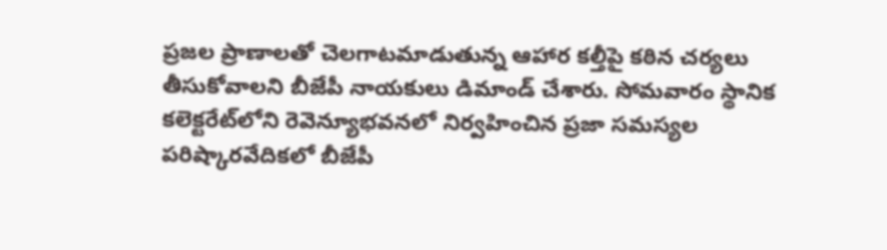ప్రజల ప్రాణాలతో చెలగాటమాడుతున్న ఆహార కల్తీపై కఠిన చర్యలు తీసుకోవాలని బీజేపీ నాయకులు డిమాండ్‌ చేశారు. సోమవారం స్థానిక కలెక్టరేట్‌లోని రెవెన్యూభవనలో నిర్వహించిన ప్రజా సమస్యల పరిష్కారవేదికలో బీజేపీ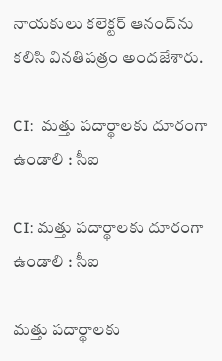నాయకులు కలెక్టర్‌ ఆనంద్‌ను కలిసి వినతిపత్రం అందజేశారు.

CI:  మత్తు పదార్థాలకు దూరంగా ఉండాలి : సీఐ

CI: మత్తు పదార్థాలకు దూరంగా ఉండాలి : సీఐ

మత్తు పదార్థాలకు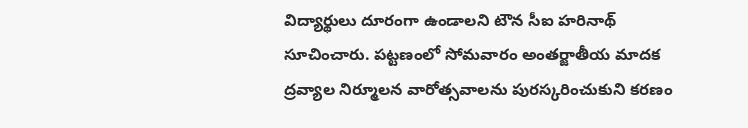విద్యార్థులు దూరంగా ఉండాలని టౌన సీఐ హరినాథ్‌ సూచించారు. పట్టణంలో సోమవారం అంతర్జాతీయ మాదక ద్రవ్యాల నిర్మూలన వారోత్సవాలను పురస్కరించుకుని కరణం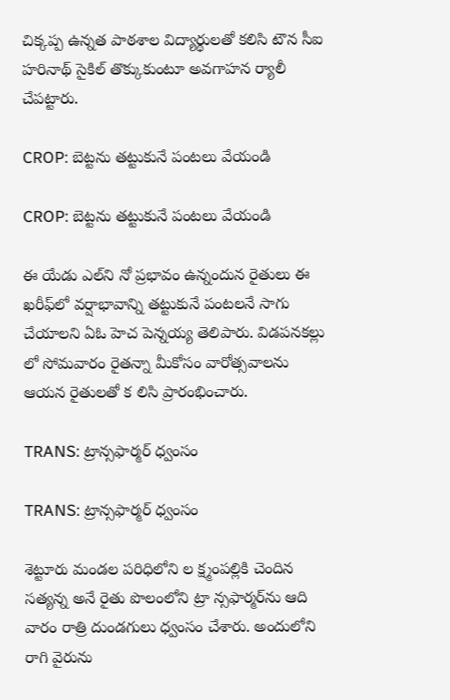చిక్కప్ప ఉన్నత పాఠశాల విద్యార్థులతో కలిసి టౌన సీఐ హరినాథ్‌ సైకిల్‌ తొక్కుకుంటూ అవగాహన ర్యాలీ చేపట్టారు.

CROP: బెట్టను తట్టుకునే పంటలు వేయండి

CROP: బెట్టను తట్టుకునే పంటలు వేయండి

ఈ యేడు ఎల్‌ని నో ప్రభావం ఉన్నందున రైతులు ఈ ఖరీఫ్‌లో వర్షాభావాన్ని తట్టుకునే పంటలనే సాగు చేయాలని ఏఓ హెచ పెన్నయ్య తెలిపారు. విడపనకల్లు లో సోమవారం రైతన్నా మీకోసం వారోత్సవాలను ఆయన రైతులతో క లిసి ప్రారంభించారు.

TRANS: ట్రాన్సఫార్మర్‌ ధ్వంసం

TRANS: ట్రాన్సఫార్మర్‌ ధ్వంసం

శెట్టూరు మండల పరిధిలోని ల క్ష్మంపల్లికి చెందిన సత్యన్న అనే రైతు పొలంలోని ట్రా న్సఫార్మర్‌ను ఆది వారం రాత్రి దుండగులు ధ్వంసం చేశారు. అందులోని రాగి వైరును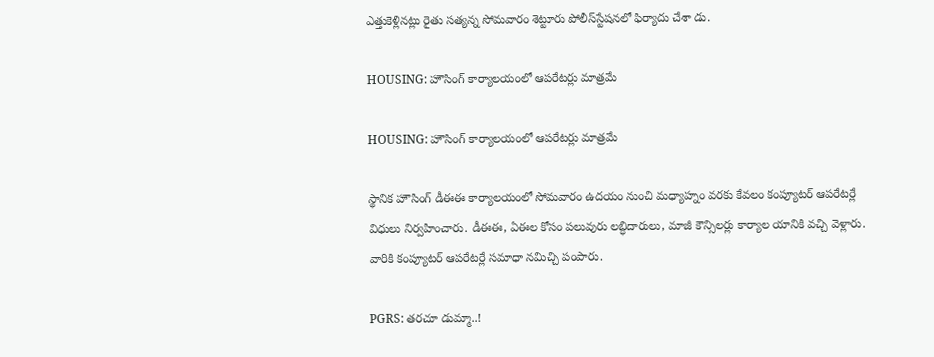ఎత్తుకెళ్లినట్లు రైతు సత్యన్న సోమవారం శెట్టూరు పోలీస్‌స్టేషనలో ఫిర్యాదు చేశా డు.

HOUSING: హౌసింగ్‌ కార్యాలయంలో ఆపరేటర్లు మాత్రమే

HOUSING: హౌసింగ్‌ కార్యాలయంలో ఆపరేటర్లు మాత్రమే

స్థానిక హౌసింగ్‌ డీఈఈ కార్యాలయంలో సోమవారం ఉదయం నుంచి మధ్యాహ్నం వరకు కేవలం కంప్యూటర్‌ ఆపరేటర్లే విధులు నిర్వహించారు. డీఈఈ, ఏఈల కోసం పలువురు లబ్ధిదారులు, మాజీ కౌన్సిలర్లు కార్యాల యానికి వచ్చి వెళ్లారు. వారికి కంప్యూటర్‌ ఆపరేటర్లే సమాధా నమిచ్చి పంపారు.

PGRS: తరచూ డుమ్మా..!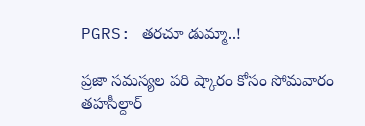PGRS: తరచూ డుమ్మా..!

ప్రజా సమస్యల పరి ష్కారం కోసం సోమవారం తహసీల్దార్‌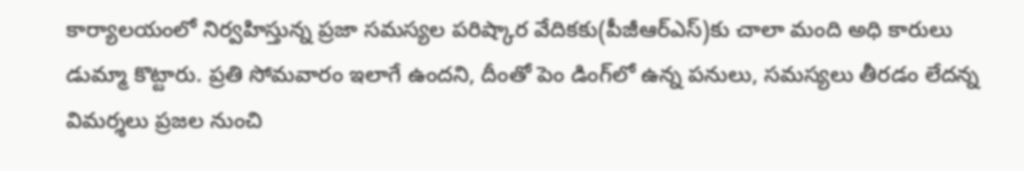కార్యాలయంలో నిర్వహిస్తున్న ప్రజా సమస్యల పరిష్కార వేదికకు(పీజీఆర్‌ఎస్‌)కు చాలా మంది అధి కారులు డుమ్మా కొట్టారు. ప్రతి సోమవారం ఇలాగే ఉందని, దీంతో పెం డింగ్‌లో ఉన్న పనులు, సమస్యలు తీరడం లేదన్న విమర్శలు ప్రజల నుంచి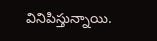వినిపిస్తున్నాయి.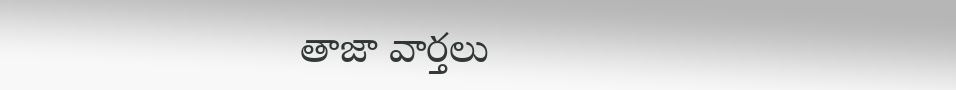తాజా వార్తలు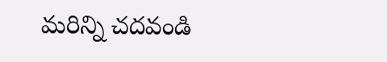మరిన్ని చదవండి